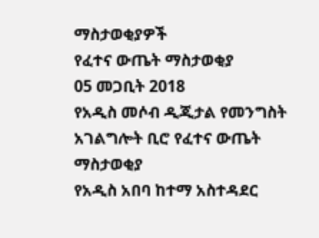ማስታወቂያዎች
የፈተና ውጤት ማስታወቂያ
05 መጋቢት 2018
የአዲስ መሶብ ዲጂታል የመንግስት አገልግሎት ቢሮ የፈተና ውጤት ማስታወቂያ
የአዲስ አበባ ከተማ አስተዳደር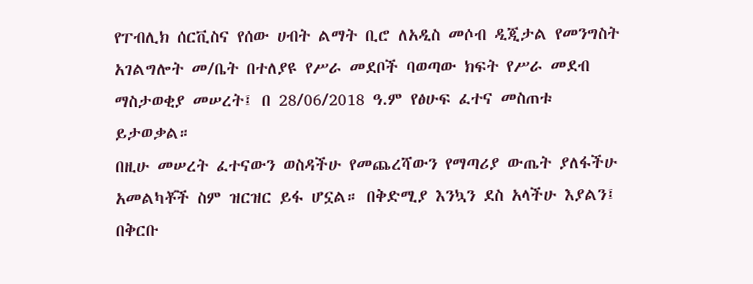የፐብሊክ ሰርቪስና የሰው ሀብት ልማት ቢሮ ለአዲስ መሶብ ዲጂታል የመንግስት አገልግሎት መ/ቤት በተለያዩ የሥራ መደቦች ባወጣው ክፍት የሥራ መደብ ማስታወቂያ መሠረት፤ በ 28/06/2018 ዓ.ም የፅሁፍ ፈተና መስጠቱ ይታወቃል።
በዚሁ መሠረት ፈተናውን ወስዳችሁ የመጨረሻውን የማጣሪያ ውጤት ያለፋችሁ አመልካቾች ስም ዝርዝር ይፋ ሆኗል። በቅድሚያ እንኳን ደስ አላችሁ እያልን፤ በቅርቡ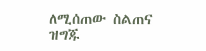ለሚሰጠው ስልጠና ዝግጁ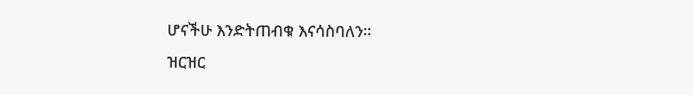ሆናችሁ እንድትጠብቁ እናሳስባለን።
ዝርዝር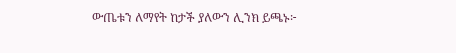ውጤቱን ለማየት ከታች ያለውን ሊንክ ይጫኑ፦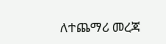ለተጨማሪ መረጃ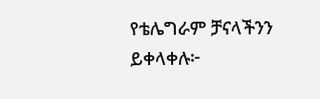የቴሌግራም ቻናላችንን ይቀላቀሉ፦